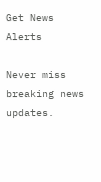Get News Alerts

Never miss breaking news updates.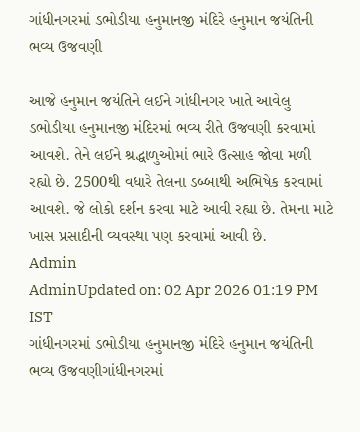ગાંધીનગરમાં ડભોડીયા હનુમાનજી મંદિરે હનુમાન જયંતિની ભવ્ય ઉજવણી

આજે હનુમાન જયંતિને લઈને ગાંધીનગર ખાતે આવેલુ ડભોડીયા હનુમાનજી મંદિરમાં ભવ્ય રીતે ઉજવણી કરવામાં આવશે. તેને લઈને શ્રદ્ધાળુઓમાં ભારે ઉત્સાહ જોવા મળી રહ્યો છે. 2500થી વધારે તેલના ડબ્બાથી અભિષેક કરવામાં આવશે. જે લોકો દર્શન કરવા માટે આવી રહ્યા છે. તેમના માટે ખાસ પ્રસાદીની વ્યવસ્થા પણ કરવામાં આવી છે.
Admin
AdminUpdated on: 02 Apr 2026 01:19 PM IST
ગાંધીનગરમાં ડભોડીયા હનુમાનજી મંદિરે હનુમાન જયંતિની ભવ્ય ઉજવણીગાંધીનગરમાં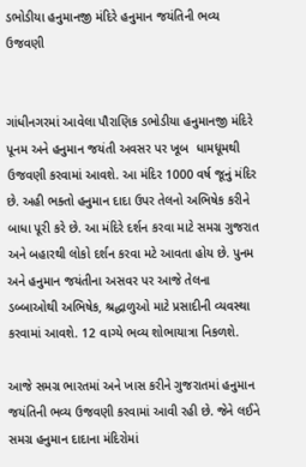ડભોડીયા હનુમાનજી મંદિરે હનુમાન જયંતિની ભવ્ય ઉજવણી


ગાંધીનગરમાં આવેલા પૌરાણિક ડભોડીયા હનુમાનજી મંદિરે પૂનમ અને હનુમાન જયંતી અવસર પર ખૂબ  ધામધૂમથી ઉજવણી કરવામાં આવશે. આ મંદિર 1000 વર્ષ જૂનું મંદિર છે. અહી ભક્તો હનુમાન દાદા ઉપર તેલનો અભિષેક કરીને બાધા પૂરી કરે છે. આ મંદિરે દર્શન કરવા માટે સમગ્ર ગુજરાત અને બહારથી લોકો દર્શન કરવા મટે આવતા હોય છે. પુનમ અને હનુમાન જયંતીના અસવર પર આજે તેલના ડબ્બાઓથી અભિષેક, શ્રદ્ધાળુઓ માટે પ્રસાદીની વ્યવસ્થા  કરવામાં આવશે. 12 વાગ્યે ભવ્ય શોભાયાત્રા નિકળશે.

આજે સમગ્ર ભારતમાં અને ખાસ કરીને ગુજરાતમાં હનુમાન જયંતિની ભવ્ય ઉજવણી કરવામાં આવી રહી છે. જેને લઈને સમગ્ર હનુમાન દાદાના મંદિરોમાં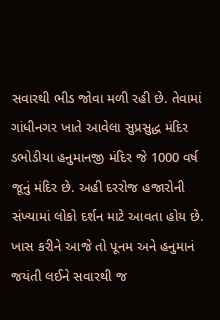સવારથી ભીડ જોવા મળી રહી છે. તેવામાં ગાંધીનગર ખાતે આવેલા સુપ્રસુદ્ધ મંદિર ડભોડીયા હનુમાનજી મંદિર જે 1000 વર્ષ જૂનું મંદિર છે. અહી દરરોજ હજારોની સંખ્યામાં લોકો દર્શન માટે આવતા હોય છે. ખાસ કરીને આજે તો પૂનમ અને હનુમાનં જયંતી લઈને સવારથી જ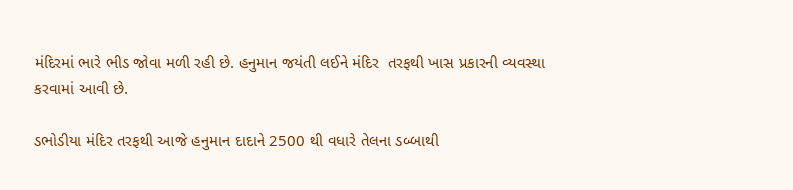મંદિરમાં ભારે ભીડ જોવા મળી રહી છે. હનુમાન જયંતી લઈને મંદિર  તરફથી ખાસ પ્રકારની વ્યવસ્થા કરવામાં આવી છે.

ડભોડીયા મંદિર તરફથી આજે હનુમાન દાદાને 2500 થી વધારે તેલના ડબ્બાથી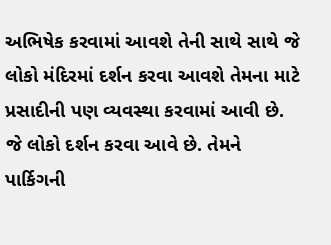અભિષેક કરવામાં આવશે તેની સાથે સાથે જે લોકો મંદિરમાં દર્શન કરવા આવશે તેમના માટે પ્રસાદીની પણ વ્યવસ્થા કરવામાં આવી છે. જે લોકો દર્શન કરવા આવે છે. તેમને પાર્કિગની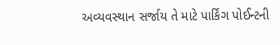અવ્યવસ્થાન સર્જાય તે માટે પાર્કિંગ પોઈન્ટની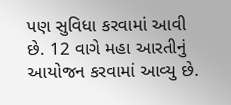પણ સુવિધા કરવામાં આવી છે. 12 વાગે મહા આરતીનું આયોજન કરવામાં આવ્યુ છે.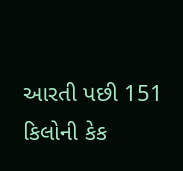આરતી પછી 151 કિલોની કેક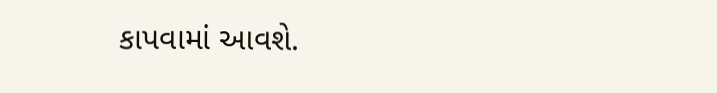કાપવામાં આવશે.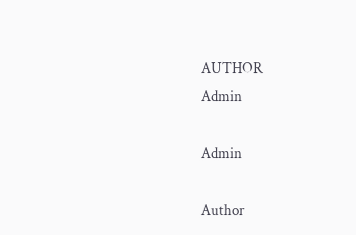AUTHOR
Admin

Admin

Author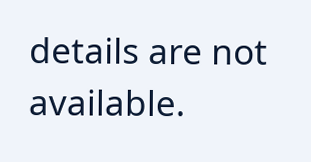details are not available.